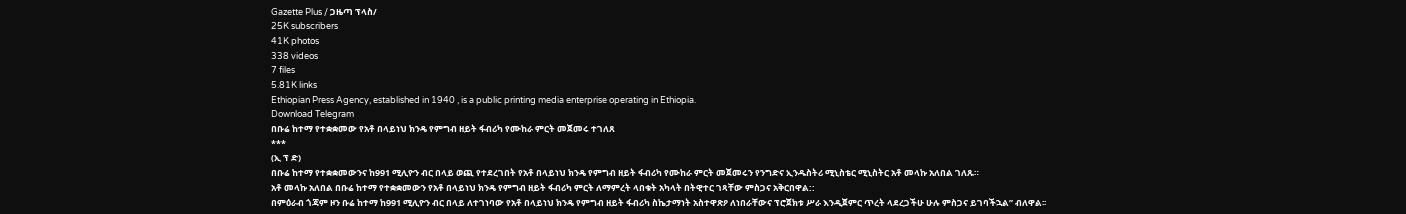Gazette Plus / ጋዜጣ ፕላስ/
25K subscribers
41K photos
338 videos
7 files
5.81K links
Ethiopian Press Agency, established in 1940 , is a public printing media enterprise operating in Ethiopia.
Download Telegram
በቡሬ ከተማ የተቋቋመው የአቶ በላይነህ ክንዴ የምግብ ዘይት ፋብሪካ የሙከራ ምርት መጀመሩ ተገለጸ
***
(ኢ ፕ ድ)
በቡሬ ከተማ የተቋቋመውንና ከ991 ሚሊዮን ብር በላይ ወጪ የተደረገበት የአቶ በላይነህ ክንዴ የምግብ ዘይት ፋብሪካ የሙከራ ምርት መጀመሩን የንግድና ኢንዱስትሪ ሚኒስቴር ሚኒስትር አቶ መላኩ አለበል ገለጹ።
አቶ መላኩ አለበል በቡሬ ከተማ የተቋቋመውን የአቶ በላይነህ ክንዴ የምግብ ዘይት ፋብሪካ ምርት ለማምረት ላበቁት አካላት በትዊተር ገጻቸው ምስጋና አቅርበዋል::
በምዕራብ ጎጃም ዞን ቡሬ ከተማ ከ991 ሚሊዮን ብር በላይ ለተገነባው የአቶ በላይነህ ክንዴ የምግብ ዘይት ፋብሪካ ስኬታማነት አስተዋጽዖ ለነበራቸውና ፕሮጀክቱ ሥራ እንዲጀምር ጥረት ላደረጋችሁ ሁሉ ምስጋና ይገባችኋል” ብለዋል፡፡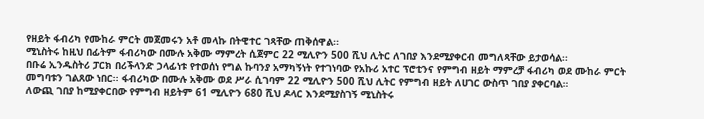የዘይት ፋብሪካ የሙከራ ምርት መጀመሩን አቶ መላኩ በትዊተር ገጻቸው ጠቅሰዋል፡፡
ሚኒስትሩ ከዚህ በፊትም ፋብሪካው በሙሉ አቅሙ ማምረት ሲጀምር 22 ሚሊዮን 500 ሺህ ሊትር ለገበያ እንደሚያቀርብ መግለጻቸው ይታወሳል፡፡
በቡሬ ኢንዱስትሪ ፓርክ በሪችላንድ ኃላፊነቱ የተወሰነ የግል ኩባንያ አማካኝነት የተገነባው የአኩሪ አተር ፕሮቲንና የምግብ ዘይት ማምረቻ ፋብሪካ ወደ ሙከራ ምርት መግባቱን ገልጸው ነበር፡፡ ፋብሪካው በሙሉ አቅሙ ወደ ሥራ ሲገባም 22 ሚሊዮን 500 ሺህ ሊትር የምግብ ዘይት ለሀገር ውስጥ ገበያ ያቀርባል።
ለውጪ ገበያ ከሚያቀርበው የምግብ ዘይትም 61 ሚሊዮን 680 ሺህ ዶላር እንደሚያስገኝ ሚኒስትሩ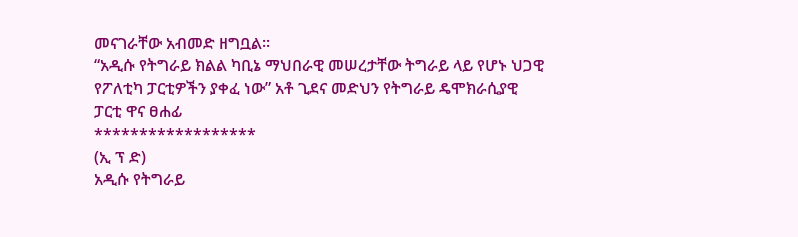መናገራቸው አብመድ ዘግቧል፡፡
“አዲሱ የትግራይ ክልል ካቢኔ ማህበራዊ መሠረታቸው ትግራይ ላይ የሆኑ ህጋዊ የፖለቲካ ፓርቲዎችን ያቀፈ ነው” አቶ ጊደና መድህን የትግራይ ዴሞክራሲያዊ ፓርቲ ዋና ፀሐፊ
******************
(ኢ ፕ ድ)
አዲሱ የትግራይ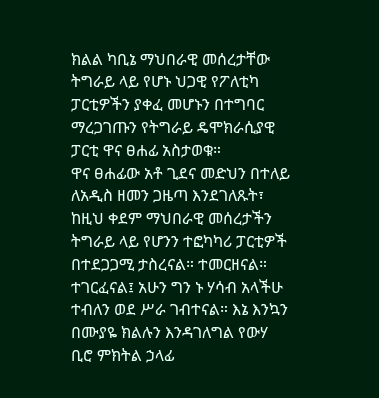ክልል ካቢኔ ማህበራዊ መሰረታቸው ትግራይ ላይ የሆኑ ህጋዊ የፖለቲካ ፓርቲዎችን ያቀፈ መሆኑን በተግባር ማረጋገጡን የትግራይ ዴሞክራሲያዊ ፓርቲ ዋና ፀሐፊ አስታወቁ።
ዋና ፀሐፊው አቶ ጊደና መድህን በተለይ ለአዲስ ዘመን ጋዜጣ እንደገለጹት፣ ከዚህ ቀደም ማህበራዊ መሰረታችን ትግራይ ላይ የሆንን ተፎካካሪ ፓርቲዎች በተደጋጋሚ ታስረናል። ተመርዘናል። ተገርፈናል፤ አሁን ግን ኑ ሃሳብ አላችሁ ተብለን ወደ ሥራ ገብተናል። እኔ እንኳን በሙያዬ ክልሉን እንዳገለግል የውሃ ቢሮ ምክትል ኃላፊ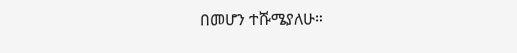በመሆን ተሹሜያለሁ።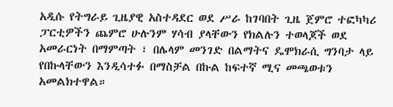አዲሱ የትግራይ ጊዜያዊ አስተዳደር ወደ ሥራ ከገባበት ጊዜ ጀምሮ ተፎካካሪ ፓርቲዎችን ጨምሮ ሁሉንም ሃሳብ ያላቸውን የክልሉን ተወላጆች ወደ አመራርነት በማምጣት ፣ በሌላም መንገድ በልማትና ዴሞክራሲ ግንባታ ላይ የበኩላቸውን እንዲሳተፉ በማስቻል በኩል ከፍተኛ ሚና መጫወቱን አመልክተዋል።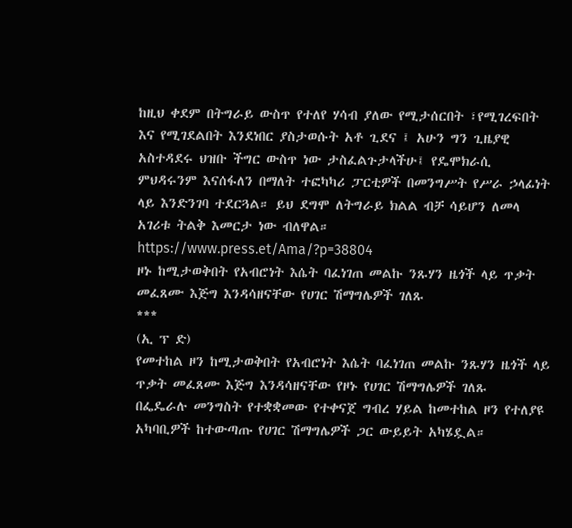ከዚህ ቀደም በትግራይ ውስጥ የተለየ ሃሳብ ያለው የሚታሰርበት ፣የሚገረፍበት እና የሚገደልበት እንደነበር ያስታወሱት አቶ ጊደና ፤ አሁን ግን ጊዜያዊ አስተዳደሩ ህዝቡ ችግር ውስጥ ነው ታስፈልጉታላችሁ፤ የዴሞክራሲ ምህዳሩንም እናሰፋለን በማለት ተፎካካሪ ፓርቲዎች በመንግሥት የሥራ ኃላፊነት ላይ እንድንገባ ተደርጓል። ይህ ደግሞ ለትግራይ ክልል ብቻ ሳይሆን ለመላ አገሪቱ ትልቅ እመርታ ነው ብለዋል።
https://www.press.et/Ama/?p=38804
ዞኑ ከሚታወቅበት የአብሮነት እሴት ባፈነገጠ መልኩ ንጹሃን ዜጎች ላይ ጥቃት መፈጸሙ እጅግ እንዳሳዘናቸው የሀገር ሽማግሌዎች ገለጹ
***
(ኢ ፕ ድ)
የመተከል ዞን ከሚታወቅበት የአብሮነት እሴት ባፈነገጠ መልኩ ንጹሃን ዜጎች ላይ ጥቃት መፈጸሙ እጅግ እንዳሳዘናቸው የዞኑ የሀገር ሽማግሌዎች ገለጹ
በፌዴራሉ መንግስት የተቋቋመው የተቀናጀ ግብረ ሃይል ከመተከል ዞን የተለያዩ አካባቢዎች ከተውጣጡ የሀገር ሽማግሌዎች ጋር ውይይት አካሄዷል።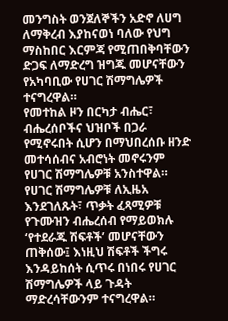መንግስት ወንጀለኞችን አድኖ ለሀግ ለማቅረብ እያከናወነ ባለው የህግ ማስከበር እርምጃ የሚጠበቅባቸውን ድጋፍ ለማድረግ ዝግጁ መሆናቸውን የአካባቢው የሀገር ሽማግሌዎች ተናግረዋል።
የመተከል ዞን በርካታ ብሔር፣ ብሔረሰቦችና ህዝቦች በጋራ የሚኖሩበት ሲሆን በማህበረሰቡ ዘንድ መተሳሰብና አብሮነት መኖሩንም የሀገር ሽማግሌዎቹ አንስተዋል።
የሀገር ሽማግሌዎቹ ለኢዜአ እንደገለጹት፣ ጥቃት ፈጻሚዎቹ የጉሙዝን ብሔረሰብ የማይወክሉ ‘የተደራጁ ሽፍቶች’ መሆናቸውን ጠቅሰው፤ እነዚህ ሽፍቶች ችግሩ እንዳይከሰት ሲጥሩ በነበሩ የሀገር ሽማግሌዎች ላይ ጉዳት ማድረሳቸውንም ተናግረዋል።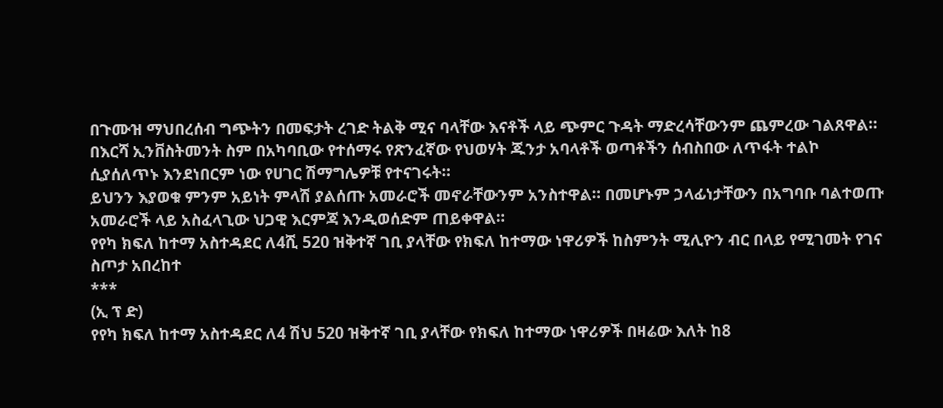በጉሙዝ ማህበረሰብ ግጭትን በመፍታት ረገድ ትልቅ ሚና ባላቸው እናቶች ላይ ጭምር ጉዳት ማድረሳቸውንም ጨምረው ገልጸዋል።
በእርሻ ኢንቨስትመንት ስም በአካባቢው የተሰማሩ የጽንፈኛው የህወሃት ጁንታ አባላቶች ወጣቶችን ሰብስበው ለጥፋት ተልኮ ሲያሰለጥኑ እንደነበርም ነው የሀገር ሽማግሌዎቹ የተናገሩት።
ይህንን እያወቁ ምንም አይነት ምላሽ ያልሰጡ አመራሮች መኖራቸውንም አንስተዋል። በመሆኑም ኃላፊነታቸውን በአግባቡ ባልተወጡ አመራሮች ላይ አስፈላጊው ህጋዊ እርምጃ እንዲወሰድም ጠይቀዋል።
የየካ ክፍለ ከተማ አስተዳደር ለ4ሺ 520 ዝቅተኛ ገቢ ያላቸው የክፍለ ከተማው ነዋሪዎች ከስምንት ሚሊዮን ብር በላይ የሚገመት የገና ስጦታ አበረከተ
***
(ኢ ፕ ድ)
የየካ ክፍለ ከተማ አስተዳደር ለ4 ሽህ 520 ዝቅተኛ ገቢ ያላቸው የክፍለ ከተማው ነዋሪዎች በዛሬው እለት ከ8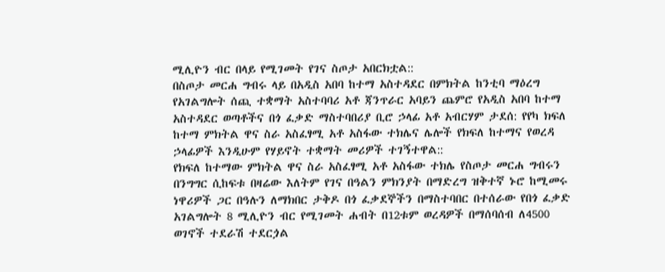ሚሊዮን ብር በላይ የሚገመት የገና ስጦታ አበርክቷል::
በስጦታ መርሐ ግብሩ ላይ በአዲስ አበባ ከተማ አስተዳደር በምክትል ከንቲባ ማዕረግ የአገልግሎት ሰጪ ተቋማት አስተባባሪ አቶ ጃንጥራር አባይን ጨምሮ የአዲስ አበባ ከተማ አስተዳደር ወጣቶችና በጎ ፈቃድ ማስተባበሪያ ቢሮ ኃላፊ አቶ አብርሃም ታደሰ: የየካ ክፍለ ከተማ ምክትል ዋና ስራ አስፈፃሚ አቶ አስፋው ተክሌና ሌሎች የክፍለ ከተማና የወረዳ ኃላፊዎች እንዲሁም የሃይኖት ተቋማት መሪዎች ተገኝተዋል::
የክፍለ ከተማው ምክትል ዋና ስራ አስፈፃሚ አቶ አስፋው ተክሌ የስጦታ መርሐ ግብሩን በንግግር ሲከፍቱ በዛሬው እለትም የገና በዓልን ምክንያት በማድረግ ዝቅተኛ ኑሮ ከሚመሩ ነዋሪዎች ጋር በዓሉን ለማክበር ታቅዶ በጎ ፈቃደኞችን በማስተባበር በተሰራው የበጎ ፈቃድ አገልግሎት 8 ሚሊዮን ብር የሚገመት ሐብት በ12ቱም ወረዳዎች በማሰባሰብ ለ4500 ወገኖች ተደራሽ ተደርጏል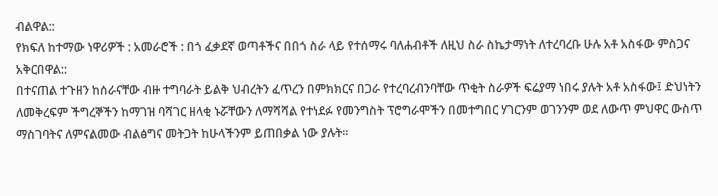ብልዋል::
የክፍለ ከተማው ነዋሪዎች : አመራሮች : በጎ ፈቃደኛ ወጣቶችና በበጎ ስራ ላይ የተሰማሩ ባለሐብቶች ለዚህ ስራ ስኬታማነት ለተረባረቡ ሁሉ አቶ አስፋው ምስጋና አቅርበዋል::
በተናጠል ተጉዘን ከሰራናቸው ብዙ ተግባራት ይልቅ ህብረትን ፈጥረን በምክክርና በጋራ የተረባረብንባቸው ጥቂት ስራዎች ፍሬያማ ነበሩ ያሉት አቶ አስፋው፤ ድህነትን ለመቅረፍም ችግረኞችን ከማገዝ ባሻገር ዘላቂ ኑሯቸውን ለማሻሻል የተነደፉ የመንግስት ፕሮግራሞችን በመተግበር ሃገርንም ወገንንም ወደ ለውጥ ምህዋር ውስጥ ማስገባትና ለምናልመው ብልፅግና መትጋት ከሁላችንም ይጠበቃል ነው ያሉት።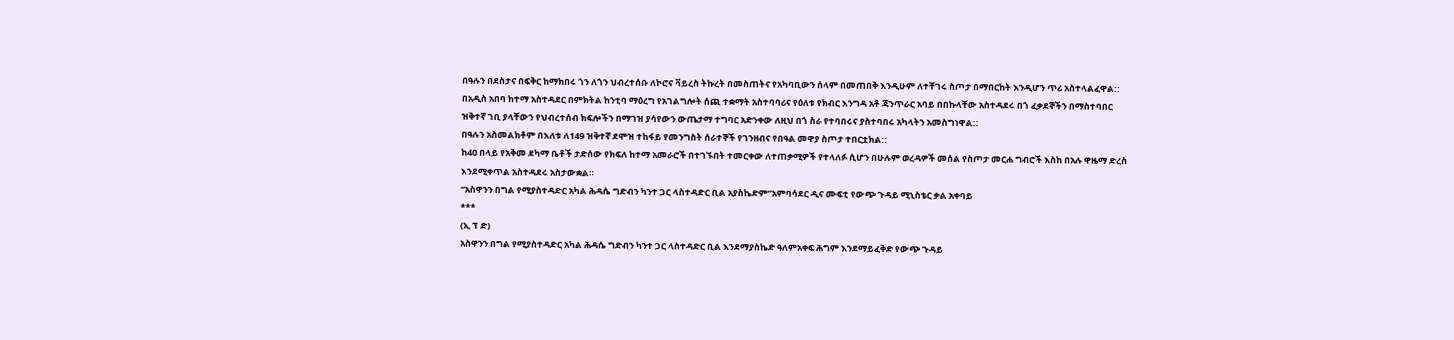በዓሉን በደስታና በፍቅር ከማክበሩ ጎን ለጎን ህብረተሰቡ ለኮሮና ቫይረስ ትኩረት በመስጠትና የአካባቢውን ሰላም በመጠበቅ እንዲሁም ለተቸገሩ ስጦታ በማበርከት እንዲሆን ጥሪ አስተላልፈዋል::
በአዲስ አበባ ከተማ አስተዳደር በምክትል ከንቲባ ማዕረግ የአገልግሎት ሰጪ ተቋማት አስተባባሪና የዕለቱ የክብር እንግዳ አቶ ጃንጥራር አባይ በበኩላቸው አስተዳደሩ በጎ ፈቃደኞችን በማስተባበር ዝቅተኛ ገቢ ያላቸውን የህብረተሰብ ክፍሎችን በማገዝ ያሳየውን ውጤታማ ተግባር አድንቀው ለዚህ በጎ ስራ የተባበሩና ያስተባበሩ አካላትን አመስግነዋል::
በዓሉን አስመልክቶም በእለቱ ለ149 ዝቅተኛ ደሞዝ ተከፋይ የመንግስት ሰራተኞች የገንዘብና የበዓል መዋያ ስጦታ ተበርቷክል::
ከ40 በላይ የአቅመ ደካማ ቤቶች ታድሰው የክፍለ ከተማ አመራሮች በተገኙበት ተመርቀው ለተጠቃሚዎች የተላለፉ ሲሆን በሁሉም ወረዳዎች መሰል የስጦታ መርሐ ግብሮች እስከ በአሉ ዋዜማ ድረስ እንደሚቀጥል አስተዳደሩ አስታውቋል።
“አስዋንን በግል የሚያስተዳድር አካል ሕዳሴ ግድብን ካንተ ጋር ላስተዳድር ቢል አያስኬድም”አምባሳደር ዲና ሙፍቲ የውጭ ጉዳይ ሚኒስቴር ቃል አቀባይ
***
(ኢ ፕ ድ)
አስዋንን በግል የሚያስተዳድር አካል ሕዳሴ ግድብን ካንተ ጋር ላስተዳድር ቢል እንደማያስኬድ ዓለምአቀፍ ሕግም እንደማይፈቅድ የውጭ ጉዳይ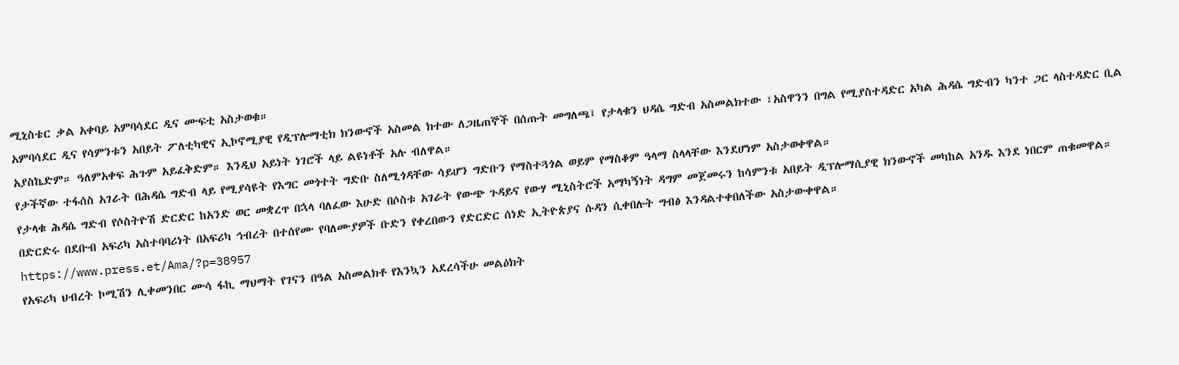ሚኒስቴር ቃል አቀባይ አምባሳደር ዲና ሙፍቲ አስታወቁ።
አምባሳደር ዲና የሳምንቱን አበይት ፖለቲካዊና ኢኮኖሚያዊ የዲፕሎማቲክ ክንውኖች አስመል ክተው ለጋዜጠኞች በሰጡት መግለጫ፤ የታላቁን ህዳሴ ግድብ አስመልክተው ፣አስዋንን በግል የሚያስተዳድር አካል ሕዳሴ ግድብን ካንተ ጋር ላስተዳድር ቢል አያስኬድም። ዓለምአቀፍ ሕጉም አይፈቅድም። እንዲህ አይነት ነገሮች ላይ ልዩነቶች አሉ ብለዋል።
የታችኛው ተፋሰስ አገራት በሕዳሴ ግድብ ላይ የሚያሳዩት የእግር መጎተት ግድቡ ስለሚጎዳቸው ሳይሆን ግድቡን የማስተጓጎል ወይም የማስቆም ዓላማ ስላላቸው እንደሆነም አስታወቀዋል።
የታላቁ ሕዳሴ ግድብ የሶስትዮሽ ድርድር ከአንድ ወር መቋረጥ በኋላ ባለፈው እሁድ በሶስቱ አገራት የውጭ ጉዳይና የውሃ ሚኒስትሮች አማካኝነት ዳግም መጀመሩን ከሳምንቱ አበይት ዲፕሎማሲያዊ ክንውኖች መካከል አንዱ እንደ ነበርም ጠቁመዋል።
በድርድሩ በደቡብ አፍሪካ አስተባባሪነት በአፍሪካ ኅብረት በተሰየሙ የባለሙያዎች ቡድን የቀረበውን የድርድር ሰነድ ኢትዮጵያና ሱዳን ሲቀበሉት ግብፅ እንዳልተቀበለችው አስታውቀዋል።
https://www.press.et/Ama/?p=38957
የአፍሪካ ህብረት ኮሚሽን ሊቀመንበር ሙሳ ፋኪ ማህማት የገናን በዓል አስመልክቶ የእንኳን አደረሳችሁ መልዕክት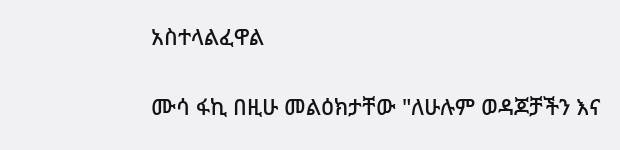አስተላልፈዋል

ሙሳ ፋኪ በዚሁ መልዕክታቸው "ለሁሉም ወዳጆቻችን እና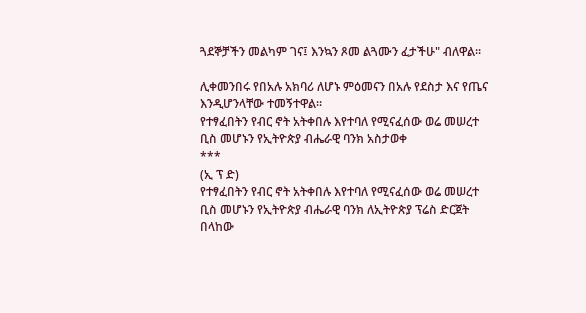ጓደኞቻችን መልካም ገና፤ እንኳን ጾመ ልጓሙን ፈታችሁ" ብለዋል።

ሊቀመንበሩ የበአሉ አክባሪ ለሆኑ ምዕመናን በአሉ የደስታ እና የጤና እንዲሆንላቸው ተመኝተዋል።
የተፃፈበትን የብር ኖት አትቀበሉ እየተባለ የሚናፈሰው ወሬ መሠረተ ቢስ መሆኑን የኢትዮጵያ ብሔራዊ ባንክ አስታወቀ
***
(ኢ ፕ ድ)
የተፃፈበትን የብር ኖት አትቀበሉ እየተባለ የሚናፈሰው ወሬ መሠረተ ቢስ መሆኑን የኢትዮጵያ ብሔራዊ ባንክ ለኢትዮጵያ ፕሬስ ድርጀት በላከው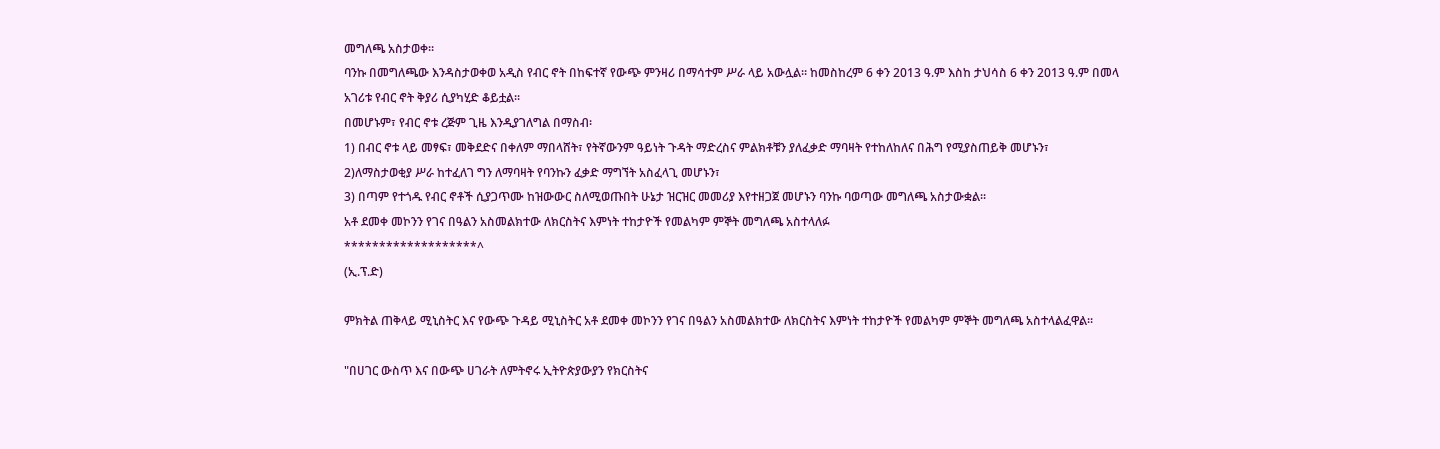መግለጫ አስታወቀ፡፡
ባንኩ በመግለጫው እንዳስታወቀወ አዲስ የብር ኖት በከፍተኛ የውጭ ምንዛሪ በማሳተም ሥራ ላይ አውሏል። ከመስከረም 6 ቀን 2013 ዓ.ም እስከ ታህሳስ 6 ቀን 2013 ዓ.ም በመላ አገሪቱ የብር ኖት ቅያሪ ሲያካሂድ ቆይቷል፡፡
በመሆኑም፣ የብር ኖቱ ረጅም ጊዜ እንዲያገለግል በማስብ፡
1) በብር ኖቱ ላይ መፃፍ፣ መቅደድና በቀለም ማበላሸት፣ የትኛውንም ዓይነት ጉዳት ማድረስና ምልክቶቹን ያለፈቃድ ማባዛት የተከለከለና በሕግ የሚያስጠይቅ መሆኑን፣
2)ለማስታወቂያ ሥራ ከተፈለገ ግን ለማባዛት የባንኩን ፈቃድ ማግኘት አስፈላጊ መሆኑን፣
3) በጣም የተጎዱ የብር ኖቶች ሲያጋጥሙ ከዝውውር ስለሚወጡበት ሁኔታ ዝርዝር መመሪያ እየተዘጋጀ መሆኑን ባንኩ ባወጣው መግለጫ አስታውቋል፡፡
አቶ ደመቀ መኮንን የገና በዓልን አስመልክተው ለክርስትና እምነት ተከታዮች የመልካም ምኞት መግለጫ አስተላለፉ
*******************^
(ኢ.ፕ.ድ)

ምክትል ጠቅላይ ሚኒስትር እና የውጭ ጉዳይ ሚኒስትር አቶ ደመቀ መኮንን የገና በዓልን አስመልክተው ለክርስትና እምነት ተከታዮች የመልካም ምኞት መግለጫ አስተላልፈዋል፡፡

"በሀገር ውስጥ እና በውጭ ሀገራት ለምትኖሩ ኢትዮጵያውያን የክርስትና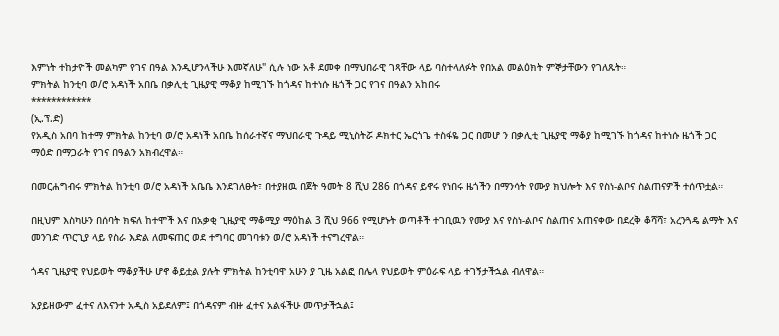እምነት ተከታዮች መልካም የገና በዓል እንዲሆንላችሁ እመኛለሁ" ሲሉ ነው አቶ ደመቀ በማህበራዊ ገጻቸው ላይ ባስተላለፉት የበአል መልዕክት ምኞታቸውን የገለጹት።
ምክትል ከንቲባ ወ/ሮ አዳነች አበቤ በቃሊቲ ጊዜያዊ ማቆያ ከሚገኙ ከጎዳና ከተነሱ ዜጎች ጋር የገና በዓልን አከበሩ
************
(ኢ.ፕ.ድ)
የአዲስ አበባ ከተማ ምክትል ከንቲባ ወ/ሮ አዳነች አበቤ ከሰራተኛና ማህበራዊ ጉዳይ ሚኒስትሯ ዶክተር ኤርጎጌ ተስፋዬ ጋር በመሆ ን በቃሊቲ ጊዜያዊ ማቆያ ከሚገኙ ከጎዳና ከተነሱ ዜጎች ጋር ማዕድ በማጋራት የገና በዓልን አክብረዋል።

በመርሐግብሩ ምክትል ከንቲባ ወ/ሮ አዳነች አቤቤ እንደገለፁት፣ በተያዘዉ በጀት ዓመት 8 ሺህ 286 በጎዳና ይኖሩ የነበሩ ዜጎችን በማንሳት የሙያ ክህሎት እና የስነ-ልቦና ስልጠናዎች ተሰጥቷል።

በዚህም እስካሁን በሰባት ክፍለ ከተሞች እና በአቃቂ ጊዜያዊ ማቆሚያ ማዕከል 3 ሺህ 966 የሚሆኑት ወጣቶች ተገቢዉን የሙያ እና የስነ-ልቦና ስልጠና አጠናቀው በደረቅ ቆሻሻ፣ አረንጓዴ ልማት እና መንገድ ጥርጊያ ላይ የስራ እድል ለመፍጠር ወደ ተግባር መገባቱን ወ/ሮ አዳነች ተናግረዋል።

ጎዳና ጊዜያዊ የህይወት ማቆያችሁ ሆኖ ቆይቷል ያሉት ምክትል ከንቲባዋ አሁን ያ ጊዜ አልፎ በሌላ የህይወት ምዕራፍ ላይ ተገኝታችኋል ብለዋል።

አያይዘውም ፈተና ለእናንተ አዲስ አይደለም፤ በጎዳናም ብዙ ፈተና አልፋችሁ መጥታችኋል፤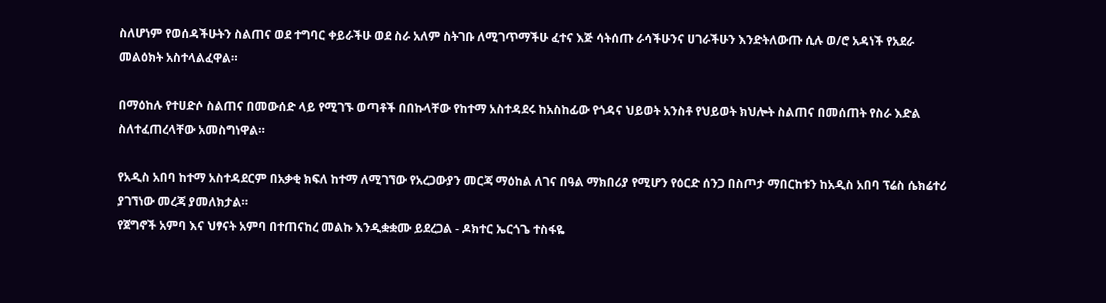ስለሆነም የወሰዳችሁትን ስልጠና ወደ ተግባር ቀይራችሁ ወደ ስራ አለም ስትገቡ ለሚገጥማችሁ ፈተና እጅ ሳትሰጡ ራሳችሁንና ሀገራችሁን እንድትለውጡ ሲሉ ወ/ሮ አዳነች የአደራ መልዕክት አስተላልፈዋል።

በማዕከሉ የተሀድሶ ስልጠና በመውሰድ ላይ የሚገኙ ወጣቶች በበኩላቸው የከተማ አስተዳደሩ ከአስከፊው የጎዳና ህይወት አንስቶ የህይወት ክህሎት ስልጠና በመሰጠት የስራ እድል ስለተፈጠረላቸው አመስግነዋል።

የአዲስ አበባ ከተማ አስተዳደርም በአቃቂ ክፍለ ከተማ ለሚገኘው የአረጋውያን መርጃ ማዕከል ለገና በዓል ማክበሪያ የሚሆን የዕርድ ሰንጋ በስጦታ ማበርከቱን ከአዲስ አበባ ፕሬስ ሴክሬተሪ ያገኘነው መረጃ ያመለክታል።
የጀግኖች አምባ እና ህፃናት አምባ በተጠናከረ መልኩ እንዲቋቋሙ ይደረጋል - ዶክተር ኤርጎጌ ተስፋዬ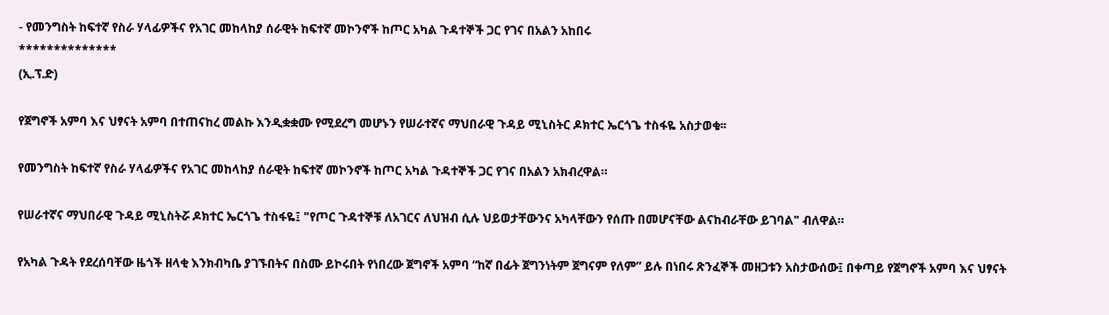- የመንግስት ከፍተኛ የስራ ሃላፊዎችና የአገር መከላከያ ሰራዊት ከፍተኛ መኮንኖች ከጦር አካል ጉዳተኞች ጋር የገና በአልን አከበሩ
**************
(ኢ.ፕ.ድ)

የጀግኖች አምባ እና ህፃናት አምባ በተጠናከረ መልኩ እንዲቋቋሙ የሚደረግ መሆኑን የሠራተኛና ማህበራዊ ጉዳይ ሚኒስትር ዶክተር ኤርጎጌ ተስፋዬ አስታወቁ፡፡

የመንግስት ከፍተኛ የስራ ሃላፊዎችና የአገር መከላከያ ሰራዊት ከፍተኛ መኮንኖች ከጦር አካል ጉዳተኞች ጋር የገና በአልን አክብረዋል።

የሠራተኛና ማህበራዊ ጉዳይ ሚኒስትሯ ዶክተር ኤርጎጌ ተስፋዬ፤ "የጦር ጉዳተኞቹ ለአገርና ለህዝብ ሲሉ ህይወታቸውንና አካላቸውን የሰጡ በመሆናቸው ልናከብራቸው ይገባል" ብለዋል።

የአካል ጉዳት የደረሰባቸው ዜጎች ዘላቂ እንክብካቤ ያገኙበትና በስሙ ይኮሩበት የነበረው ጀግኖች አምባ “ከኛ በፊት ጀግንነትም ጀግናም የለም” ይሉ በነበሩ ጽንፈኞች መዘጋቱን አስታውሰው፤ በቀጣይ የጀግኖች አምባ እና ህፃናት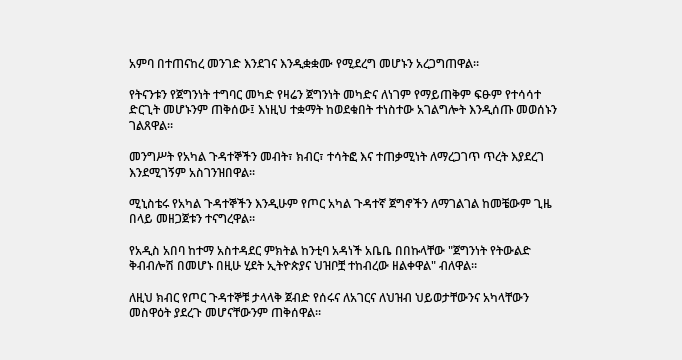አምባ በተጠናከረ መንገድ እንደገና እንዲቋቋሙ የሚደረግ መሆኑን አረጋግጠዋል።

የትናንቱን የጀግንነት ተግባር መካድ የዛሬን ጀግንነት መካድና ለነገም የማይጠቅም ፍፁም የተሳሳተ ድርጊት መሆኑንም ጠቅሰው፤ እነዚህ ተቋማት ከወደቁበት ተነስተው አገልግሎት እንዲሰጡ መወሰኑን ገልጸዋል።

መንግሥት የአካል ጉዳተኞችን መብት፣ ክብር፣ ተሳትፎ እና ተጠቃሚነት ለማረጋገጥ ጥረት እያደረገ እንደሚገኝም አስገንዝበዋል፡፡

ሚኒስቴሩ የአካል ጉዳተኞችን እንዲሁም የጦር አካል ጉዳተኛ ጀግኖችን ለማገልገል ከመቼውም ጊዜ በላይ መዘጋጀቱን ተናግረዋል።

የአዲስ አበባ ከተማ አስተዳደር ምክትል ከንቲባ አዳነች አቤቤ በበኩላቸው "ጀግንነት የትውልድ ቅብብሎሽ በመሆኑ በዚሁ ሂደት ኢትዮጵያና ህዝቦቿ ተከብረው ዘልቀዋል" ብለዋል።

ለዚህ ክብር የጦር ጉዳተኞቹ ታላላቅ ጀብድ የሰሩና ለአገርና ለህዝብ ህይወታቸውንና አካላቸውን መስዋዕት ያደረጉ መሆናቸውንም ጠቅሰዋል።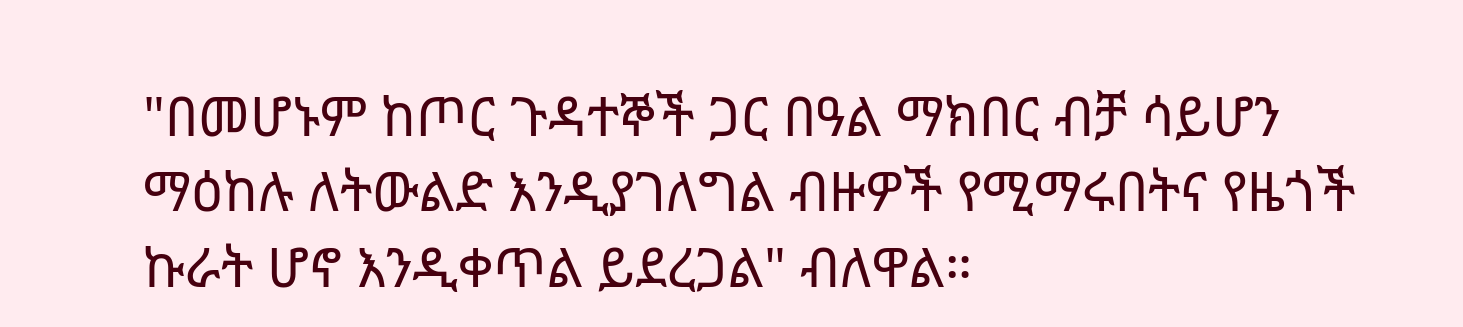"በመሆኑም ከጦር ጉዳተኞች ጋር በዓል ማክበር ብቻ ሳይሆን ማዕከሉ ለትውልድ እንዲያገለግል ብዙዎች የሚማሩበትና የዜጎች ኩራት ሆኖ እንዲቀጥል ይደረጋል" ብለዋል።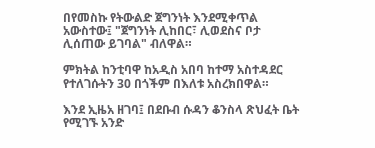በየመስኩ የትውልድ ጀግንነት እንደሚቀጥል አውስተው፤ "ጀግንነት ሊከበር፣ ሊወደስና ቦታ ሊሰጠው ይገባል" ብለዋል።

ምክትል ከንቲባዋ ከአዲስ አበባ ከተማ አስተዳደር የተለገሱትን 30 በጎችም በእለቱ አስረክበዋል።

እንደ ኢዜአ ዘገባ፤ በደቡብ ሱዳን ቆንስላ ጽህፈት ቤት የሚገኙ አንድ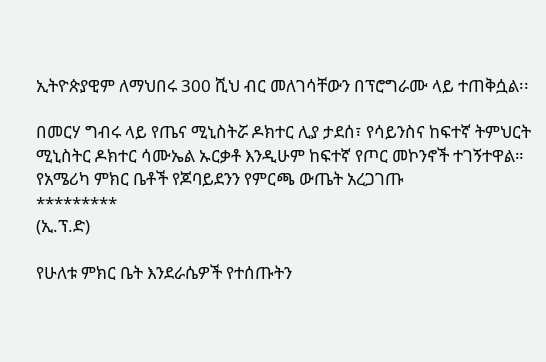ኢትዮጵያዊም ለማህበሩ 300 ሺህ ብር መለገሳቸውን በፕሮግራሙ ላይ ተጠቅሷል፡፡

በመርሃ ግብሩ ላይ የጤና ሚኒስትሯ ዶክተር ሊያ ታደሰ፣ የሳይንስና ከፍተኛ ትምህርት ሚኒስትር ዶክተር ሳሙኤል ኡርቃቶ እንዲሁም ከፍተኛ የጦር መኮንኖች ተገኝተዋል።
የአሜሪካ ምክር ቤቶች የጆባይደንን የምርጫ ውጤት አረጋገጡ
*********
(ኢ.ፕ.ድ)

የሁለቱ ምክር ቤት እንደራሴዎች የተሰጡትን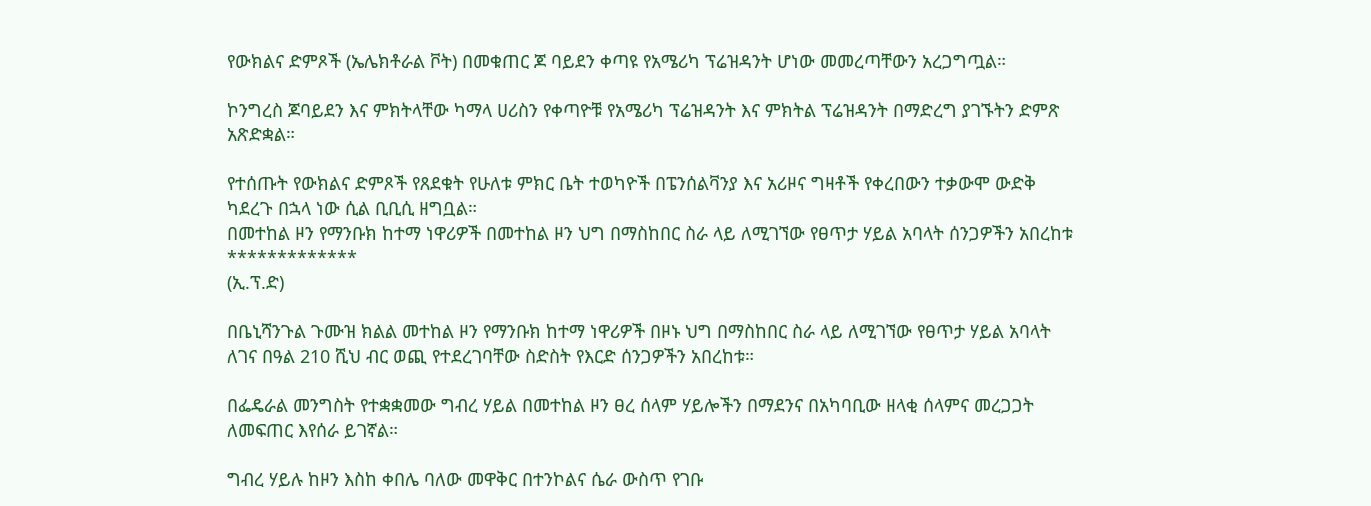የውክልና ድምጾች (ኤሌክቶራል ቮት) በመቁጠር ጆ ባይደን ቀጣዩ የአሜሪካ ፕሬዝዳንት ሆነው መመረጣቸውን አረጋግጧል።

ኮንግረስ ጆባይደን እና ምክትላቸው ካማላ ሀሪስን የቀጣዮቹ የአሜሪካ ፕሬዝዳንት እና ምክትል ፕሬዝዳንት በማድረግ ያገኙትን ድምጽ አጽድቋል።

የተሰጡት የውክልና ድምጾች የጸደቁት የሁለቱ ምክር ቤት ተወካዮች በፔንሰልቫንያ እና አሪዞና ግዛቶች የቀረበውን ተቃውሞ ውድቅ ካደረጉ በኋላ ነው ሲል ቢቢሲ ዘግቧል።
በመተከል ዞን የማንቡክ ከተማ ነዋሪዎች በመተከል ዞን ህግ በማስከበር ስራ ላይ ለሚገኘው የፀጥታ ሃይል አባላት ሰንጋዎችን አበረከቱ
*************
(ኢ.ፕ.ድ)

በቤኒሻንጉል ጉሙዝ ክልል መተከል ዞን የማንቡክ ከተማ ነዋሪዎች በዞኑ ህግ በማስከበር ስራ ላይ ለሚገኘው የፀጥታ ሃይል አባላት ለገና በዓል 210 ሺህ ብር ወጪ የተደረገባቸው ስድስት የእርድ ሰንጋዎችን አበረከቱ።

በፌዴራል መንግስት የተቋቋመው ግብረ ሃይል በመተከል ዞን ፀረ ሰላም ሃይሎችን በማደንና በአካባቢው ዘላቂ ሰላምና መረጋጋት ለመፍጠር እየሰራ ይገኛል።

ግብረ ሃይሉ ከዞን እስከ ቀበሌ ባለው መዋቅር በተንኮልና ሴራ ውስጥ የገቡ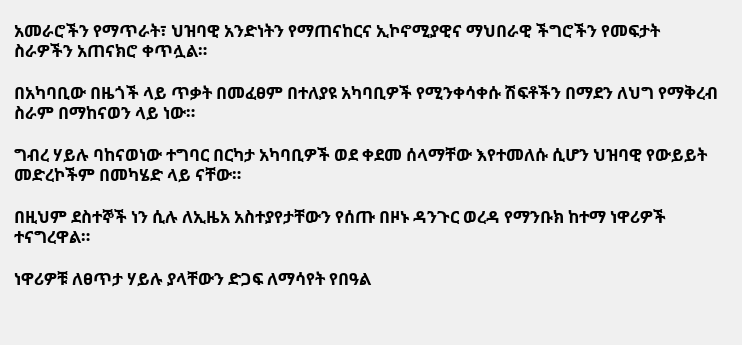አመራሮችን የማጥራት፣ ህዝባዊ አንድነትን የማጠናከርና ኢኮኖሚያዊና ማህበራዊ ችግሮችን የመፍታት ስራዎችን አጠናክሮ ቀጥሏል።

በአካባቢው በዜጎች ላይ ጥቃት በመፈፀም በተለያዩ አካባቢዎች የሚንቀሳቀሱ ሽፍቶችን በማደን ለህግ የማቅረብ ስራም በማከናወን ላይ ነው።

ግብረ ሃይሉ ባከናወነው ተግባር በርካታ አካባቢዎች ወደ ቀደመ ሰላማቸው እየተመለሱ ሲሆን ህዝባዊ የውይይት መድረኮችም በመካሄድ ላይ ናቸው።

በዚህም ደስተኞች ነን ሲሉ ለኢዜአ አስተያየታቸውን የሰጡ በዞኑ ዳንጉር ወረዳ የማንቡክ ከተማ ነዋሪዎች ተናግረዋል።

ነዋሪዎቹ ለፀጥታ ሃይሉ ያላቸውን ድጋፍ ለማሳየት የበዓል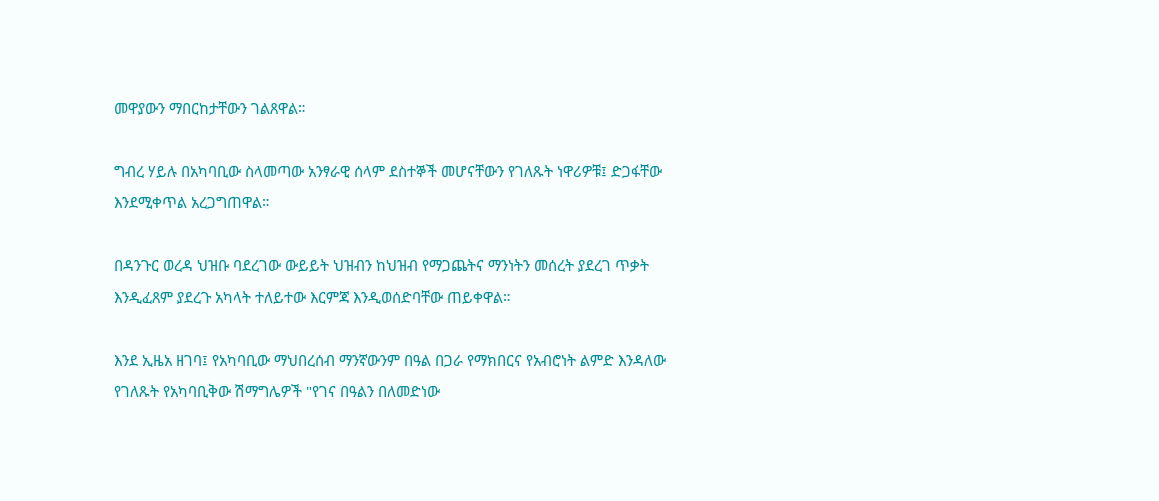መዋያውን ማበርከታቸውን ገልጸዋል።

ግብረ ሃይሉ በአካባቢው ስላመጣው አንፃራዊ ሰላም ደስተኞች መሆናቸውን የገለጹት ነዋሪዎቹ፤ ድጋፋቸው እንደሚቀጥል አረጋግጠዋል።

በዳንጉር ወረዳ ህዝቡ ባደረገው ውይይት ህዝብን ከህዝብ የማጋጨትና ማንነትን መሰረት ያደረገ ጥቃት እንዲፈጸም ያደረጉ አካላት ተለይተው እርምጃ እንዲወሰድባቸው ጠይቀዋል።

እንደ ኢዜአ ዘገባ፤ የአካባቢው ማህበረሰብ ማንኛውንም በዓል በጋራ የማክበርና የአብሮነት ልምድ እንዳለው የገለጹት የአካባቢቅው ሽማግሌዎች "የገና በዓልን በለመድነው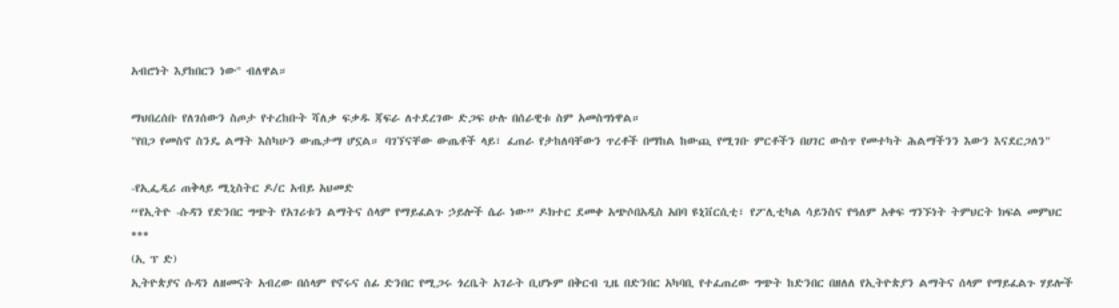አብሮነት እያከበርን ነው" ብለዋል።

ማህበረሰቡ የለገሰውን ስጦታ የተረከቡት ሻለቃ ፍቃዱ ጃፍራ ለተደረገው ድጋፍ ሁሉ በሰራዊቱ ስም አመስግነዋል።
"የበጋ የመስኖ ስንዴ ልማት እስካሁን ውጤታማ ሆኗል። ባገኘናቸው ውጤቶች ላይ፣ ፈጠራ የታከለባቸውን ጥረቶች በማከል ከውጪ የሚገቡ ምርቶችን በሀገር ውስጥ የመተካት ሕልማችንን እውን እናደርጋለን"

-የኢፌዲሪ ጠቅላይ ሚኒስትር ዶ/ር አብይ አህመድ
“የኢትዮ -ሱዳን የድንበር ግጭት የአገሪቱን ልማትና ሰላም የማይፈልጉ ኃይሎች ሴራ ነው” ዶክተር ደመቀ አጭሶበአዲስ አበባ ዩኒቨርሲቲ፣ የፖሊቲካል ሳይንስና የዓለም አቀፍ ግንኙነት ትምህርት ክፍል መምህር
***
(ኢ ፕ ድ)
ኢትዮጵያና ሱዳን ለዘመናት አብረው በሰላም የኖሩና ሰፊ ድንበር የሚጋሩ ጎረቤት አገራት ቢሆኑም በቅርብ ጊዜ በድንበር አካባቢ የተፈጠረው ግጭት ከድንበር በዘለለ የኢትዮጵያን ልማትና ሰላም የማይፈልጉ ሃይሎች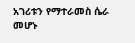አገሪቱን የማተራመስ ሴራ መሆኑ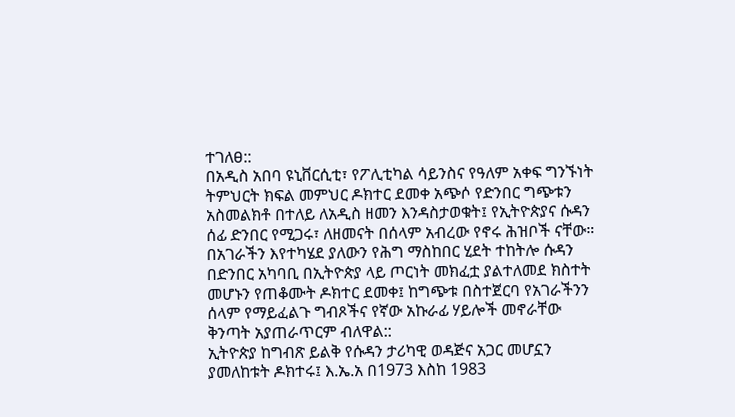ተገለፀ::
በአዲስ አበባ ዩኒቨርሲቲ፣ የፖሊቲካል ሳይንስና የዓለም አቀፍ ግንኙነት ትምህርት ክፍል መምህር ዶክተር ደመቀ አጭሶ የድንበር ግጭቱን አስመልክቶ በተለይ ለአዲስ ዘመን እንዳስታወቁት፤ የኢትዮጵያና ሱዳን ሰፊ ድንበር የሚጋሩ፣ ለዘመናት በሰላም አብረው የኖሩ ሕዝቦች ናቸው።
በአገራችን እየተካሄደ ያለውን የሕግ ማስከበር ሂደት ተከትሎ ሱዳን በድንበር አካባቢ በኢትዮጵያ ላይ ጦርነት መክፈቷ ያልተለመደ ክስተት መሆኑን የጠቆሙት ዶክተር ደመቀ፤ ከግጭቱ በስተጀርባ የአገራችንን ሰላም የማይፈልጉ ግብጾችና የኛው አኩራፊ ሃይሎች መኖራቸው ቅንጣት አያጠራጥርም ብለዋል::
ኢትዮጵያ ከግብጽ ይልቅ የሱዳን ታሪካዊ ወዳጅና አጋር መሆኗን ያመለከቱት ዶክተሩ፤ እ.ኤ.አ በ1973 እስከ 1983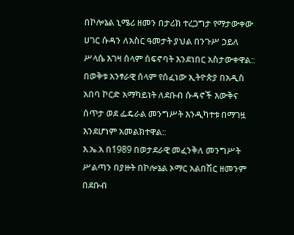በኮሎኔል ኒሜሪ ዘመን በታሪክ ተረጋግታ የማታውቀው ሀገር ሱዳን ለአስር ዓመታት ያህል በንጉሥ ኃይለ ሥላሴ እገዛ ሰላም ሰፍኖባት እንደነበር አስታውቀዋል:: በወቅቱ አንፃራዊ ሰላም የሰፈነው ኢትዮጵያ በአዲስ አበባ ኮርድ አማካይነት ለደቡብ ሱዳኖች እውቅና ሰጥታ ወደ ፌዴራል መንግሥት እንዲካተቱ በማገዟ እንደሆነም አመልክተዋል::
እ.ኤ.አ በ1989 በወታደራዊ መፈንቅለ መንግሥት ሥልጣን በያዙት በኮሎኔል ኦማር አልበሽር ዘመንም በደቡብ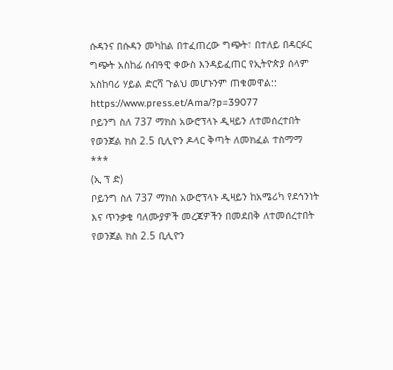ሱዳንና በሱዳን መካከል በተፈጠረው ግጭት፣ በተለይ በዳርፉር ግጭት አስከፊ ሰብዓዊ ቀውስ እንዳይፈጠር የኢትዮጵያ ሰላም አስከባሪ ሃይል ድርሻ ጉልህ መሆኑንም ጠቁመዋል::
https://www.press.et/Ama/?p=39077
ቦይንግ ስለ 737 ማክስ አውሮፕላኑ ዲዛይን ለተመሰረተበት የወንጀል ክስ 2.5 ቢሊዮን ዶላር ቅጣት ለመክፈል ተስማማ
***
(ኢ ፕ ድ)
ቦይንግ ስለ 737 ማክስ አውሮፕላኑ ዲዛይን ከአሜሪካ የደኅንነት እና ጥንቃቄ ባለሙያዎች መረጃዎችን በመደበቅ ለተመሰረተበት የወንጀል ክስ 2.5 ቢሊዮን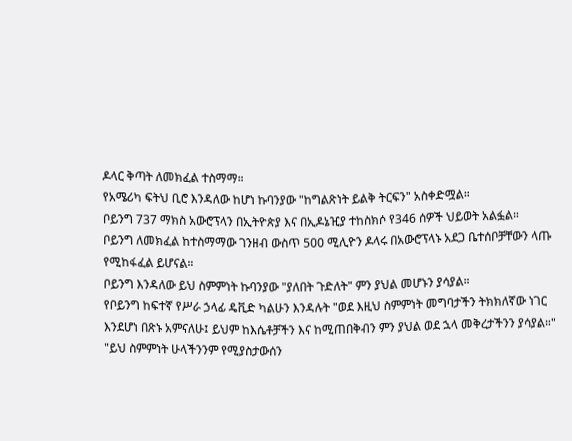ዶላር ቅጣት ለመክፈል ተስማማ።
የአሜሪካ ፍትህ ቢሮ እንዳለው ከሆነ ኩባንያው "ከግልጽነት ይልቅ ትርፍን" አስቀድሟል።
ቦይንግ 737 ማክስ አውሮፕላን በኢትዮጵያ እና በኢዶኔዢያ ተከስክሶ የ346 ሰዎች ህይወት አልፏል።
ቦይንግ ለመክፈል ከተስማማው ገንዘብ ውስጥ 500 ሚሊዮን ዶላሩ በአውሮፕላኑ አደጋ ቤተሰቦቻቸውን ላጡ የሚከፋፈል ይሆናል።
ቦይንግ እንዳለው ይህ ስምምነት ኩባንያው "ያለበት ጉድለት" ምን ያህል መሆኑን ያሳያል።
የቦይንግ ከፍተኛ የሥራ ኃላፊ ዴቪድ ካልሁን እንዳሉት "ወደ እዚህ ስምምነት መግባታችን ትክክለኛው ነገር እንደሆነ በጽኑ አምናለሁ፤ ይህም ከእሴቶቻችን እና ከሚጠበቅብን ምን ያህል ወደ ኋላ መቅረታችንን ያሳያል።"
"ይህ ስምምነት ሁላችንንም የሚያስታውሰን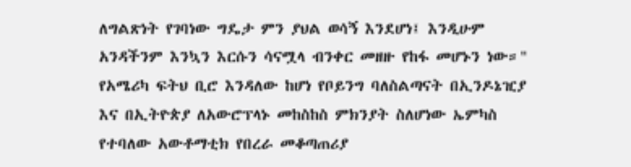ለግልጽነት የገባነው ግዴታ ምን ያህል ወሳኝ እንደሆነ፤ እንዲሁም አንዳችንም እንኳን እርሱን ሳናሟላ ብንቀር መዘዙ የከፋ መሆኑን ነው።"
የአሜሪካ ፍትህ ቢሮ እንዳለው ከሆነ የቦይንግ ባለስልጣናት በኢንዶኔዢያ እና በኢትዮጵያ ለአውሮፕላኑ መከስከስ ምክንያት ስለሆነው ኤምካስ የተባለው አውቶማቲክ የበረራ መቆጣጠሪያ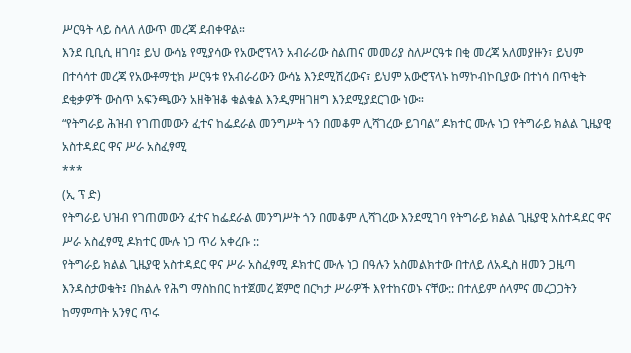ሥርዓት ላይ ስላለ ለውጥ መረጃ ደብቀዋል።
እንደ ቢቢሲ ዘገባ፤ ይህ ውሳኔ የሚያሳው የአውሮፕላን አብራሪው ስልጠና መመሪያ ስለሥርዓቱ በቂ መረጃ አለመያዙን፣ ይህም በተሳሳተ መረጃ የአውቶማቲክ ሥርዓቱ የአብራሪውን ውሳኔ እንደሚሽረውና፣ ይህም አውሮፕላኑ ከማኮብኮቢያው በተነሳ በጥቂት ደቂቃዎች ውስጥ አፍንጫውን አዘቅዝቆ ቁልቁል እንዲምዘገዘግ እንደሚያደርገው ነው።
“የትግራይ ሕዝብ የገጠመውን ፈተና ከፌደራል መንግሥት ጎን በመቆም ሊሻገረው ይገባል” ዶክተር ሙሉ ነጋ የትግራይ ክልል ጊዜያዊ አስተዳደር ዋና ሥራ አስፈፃሚ
***
(ኢ ፕ ድ)
የትግራይ ህዝብ የገጠመውን ፈተና ከፌደራል መንግሥት ጎን በመቆም ሊሻገረው እንደሚገባ የትግራይ ክልል ጊዜያዊ አስተዳደር ዋና ሥራ አስፈፃሚ ዶክተር ሙሉ ነጋ ጥሪ አቀረቡ ::
የትግራይ ክልል ጊዜያዊ አስተዳደር ዋና ሥራ አስፈፃሚ ዶክተር ሙሉ ነጋ በዓሉን አስመልክተው በተለይ ለአዲስ ዘመን ጋዜጣ እንዳስታወቁት፤ በክልሉ የሕግ ማስከበር ከተጀመረ ጀምሮ በርካታ ሥራዎች እየተከናወኑ ናቸው:: በተለይም ሰላምና መረጋጋትን ከማምጣት አንፃር ጥሩ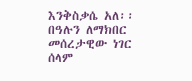እንቅስቃሴ አለ፡፡
በዓሉን ለማክበር መሰረታዊው ነገር ሰላም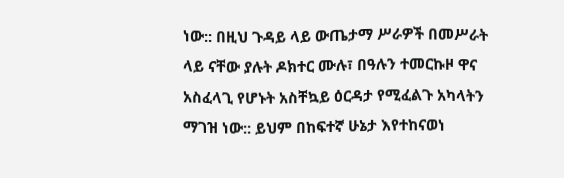ነው:: በዚህ ጉዳይ ላይ ውጤታማ ሥራዎች በመሥራት ላይ ናቸው ያሉት ዶክተር ሙሉ፣ በዓሉን ተመርኩዞ ዋና አስፈላጊ የሆኑት አስቸኳይ ዕርዳታ የሚፈልጉ አካላትን ማገዝ ነው:: ይህም በከፍተኛ ሁኔታ እየተከናወነ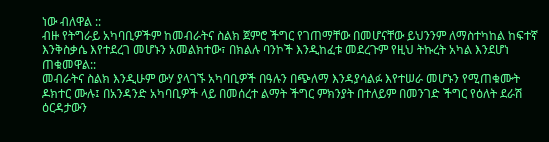ነው ብለዋል ::
ብዙ የትግራይ አካባቢዎችም ከመብራትና ስልክ ጀምሮ ችግር የገጠማቸው በመሆናቸው ይህንንም ለማስተካከል ከፍተኛ እንቅስቃሴ እየተደረገ መሆኑን አመልክተው፣ በክልሉ ባንኮች እንዲከፈቱ መደረጉም የዚህ ትኩረት አካል እንደሆነ ጠቁመዋል::
መብራትና ስልክ እንዲሁም ውሃ ያላገኙ አካባቢዎች በዓሉን በጭለማ እንዳያሳልፉ እየተሠራ መሆኑን የሚጠቁሙት ዶክተር ሙሉ፤ በአንዳንድ አካባቢዎች ላይ በመሰረተ ልማት ችግር ምክንያት በተለይም በመንገድ ችግር የዕለት ደራሽ ዕርዳታውን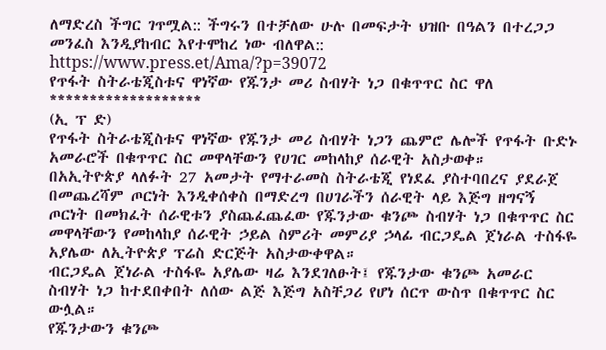ለማድረስ ችግር ገጥሟል:: ችግሩን በተቻለው ሁሉ በመፍታት ህዝቡ በዓልን በተረጋጋ መንፈስ እንዲያከብር እየተሞከረ ነው ብለዋል::
https://www.press.et/Ama/?p=39072
የጥፋት ስትራቴጂስቱና ዋነኛው የጁንታ መሪ ስብሃት ነጋ በቁጥጥር ስር ዋለ
*******************
(ኢ ፕ ድ)
የጥፋት ስትራቴጂስቱና ዋነኛው የጁንታ መሪ ስብሃት ነጋን ጨምሮ ሌሎች የጥፋት ቡድኑ አመራሮች በቁጥጥር ስር መዋላቸውን የሀገር መከላከያ ሰራዊት አስታወቀ።
በአኢትዮጵያ ላለፉት 27 አመታት የማተራመስ ስትራቴጂ የነደፈ ያስተባበረና ያደራጀ በመጨረሻም ጦርነት እንዲቀሰቀስ በማድረግ በሀገራችን ሰራዊት ላይ እጅግ ዘግናኝ ጦርነት በመክፈት ሰራዊቱን ያስጨፈጨፈው የጁንታው ቁንጮ ስብሃት ነጋ በቁጥጥር ስር መዋላቸውን የመከላከያ ሰራዊት ኃይል ስምሪት መምሪያ ኃላፊ ብርጋዴል ጀነራል ተስፋዬ አያሌው ለኢትዮጵያ ፕሬስ ድርጅት አስታውቀዋል።
ብርጋዴል ጀነራል ተስፋዬ አያሌው ዛሬ እንደገለፁት፤ የጁንታው ቁንጮ አመራር ስብሃት ነጋ ከተደበቀበት ለሰው ልጅ እጅግ አስቸጋሪ የሆነ ሰርጥ ውስጥ በቁጥጥር ስር ውሏል።
የጁንታውን ቁንጮ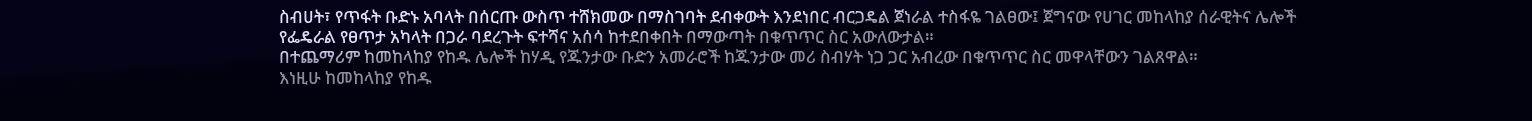ስብሀት፣ የጥፋት ቡድኑ አባላት በሰርጡ ውስጥ ተሸክመው በማስገባት ደብቀውት እንደነበር ብርጋዴል ጀነራል ተስፋዬ ገልፀው፤ ጀግናው የሀገር መከላከያ ሰራዊትና ሌሎች የፌዴራል የፀጥታ አካላት በጋራ ባደረጉት ፍተሻና አሰሳ ከተደበቀበት በማውጣት በቁጥጥር ስር አውለውታል።
በተጨማሪም ከመከላከያ የከዱ ሌሎች ከሃዲ የጁንታው ቡድን አመራሮች ከጁንታው መሪ ስብሃት ነጋ ጋር አብረው በቁጥጥር ስር መዋላቸውን ገልጸዋል።
እነዚሁ ከመከላከያ የከዱ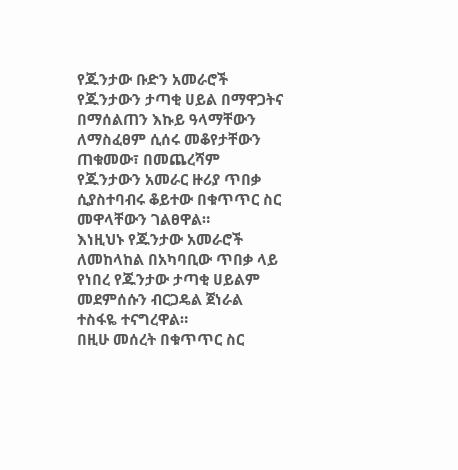የጁንታው ቡድን አመራሮች የጁንታውን ታጣቂ ሀይል በማዋጋትና በማሰልጠን እኩይ ዓላማቸውን ለማስፈፀም ሲሰሩ መቆየታቸውን ጠቁመው፣ በመጨረሻም የጁንታውን አመራር ዙሪያ ጥበቃ ሲያስተባብሩ ቆይተው በቁጥጥር ስር መዋላቸውን ገልፀዋል።
እነዚህኑ የጁንታው አመራሮች ለመከላከል በአካባቢው ጥበቃ ላይ የነበረ የጁንታው ታጣቂ ሀይልም መደምሰሱን ብርጋዴል ጀነራል ተስፋዬ ተናግረዋል።
በዚሁ መሰረት በቁጥጥር ስር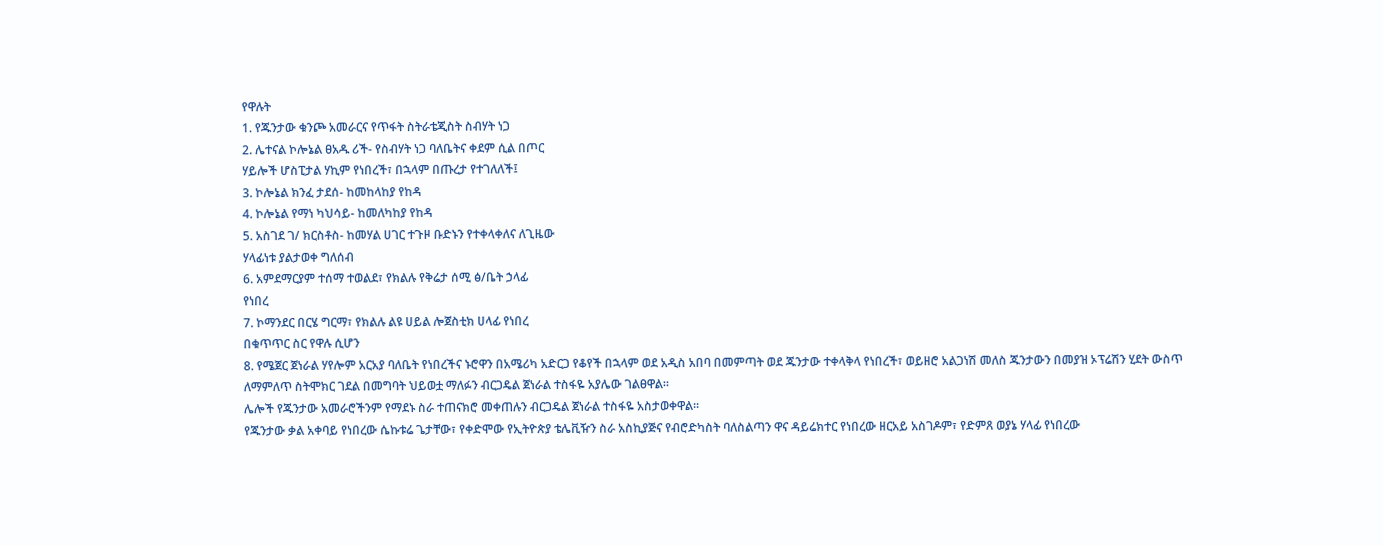የዋሉት
1. የጁንታው ቁንጮ አመራርና የጥፋት ስትራቴጂስት ስብሃት ነጋ
2. ሌተናል ኮሎኔል ፀአዱ ሪች- የስብሃት ነጋ ባለቤትና ቀደም ሲል በጦር
ሃይሎች ሆስፒታል ሃኪም የነበረች፣ በኋላም በጡረታ የተገለለች፤
3. ኮሎኔል ክንፈ ታደሰ- ከመከላከያ የከዳ
4. ኮሎኔል የማነ ካህሳይ- ከመለካከያ የከዳ
5. አስገደ ገ/ ክርስቶስ- ከመሃል ሀገር ተጉዞ ቡድኑን የተቀላቀለና ለጊዜው
ሃላፊነቱ ያልታወቀ ግለሰብ
6. አምደማርያም ተሰማ ተወልደ፣ የክልሉ የቅሬታ ሰሚ ፅ/ቤት ኃላፊ
የነበረ
7. ኮማንደር በርሄ ግርማ፣ የክልሉ ልዩ ሀይል ሎጀስቲክ ሀላፊ የነበረ
በቁጥጥር ስር የዋሉ ሲሆን
8. የሜጀር ጀነራል ሃየሎም አርአያ ባለቤት የነበረችና ኑሮዋን በአሜሪካ አድርጋ የቆየች በኋላም ወደ አዲስ አበባ በመምጣት ወደ ጁንታው ተቀላቅላ የነበረች፣ ወይዘሮ አልጋነሽ መለስ ጁንታውን በመያዝ ኦፕሬሽን ሂደት ውስጥ ለማምለጥ ስትሞክር ገደል በመግባት ህይወቷ ማለፉን ብርጋዴል ጀነራል ተስፋዬ አያሌው ገልፀዋል።
ሌሎች የጁንታው አመራሮችንም የማደኑ ስራ ተጠናክሮ መቀጠሉን ብርጋዴል ጀነራል ተስፋዬ አስታወቀዋል።
የጁንታው ቃል አቀባይ የነበረው ሴኩቱሬ ጌታቸው፣ የቀድሞው የኢትዮጵያ ቴሌቪዥን ስራ አስኪያጅና የብሮድካስት ባለስልጣን ዋና ዳይሬክተር የነበረው ዘርአይ አስገዶም፣ የድምጸ ወያኔ ሃላፊ የነበረው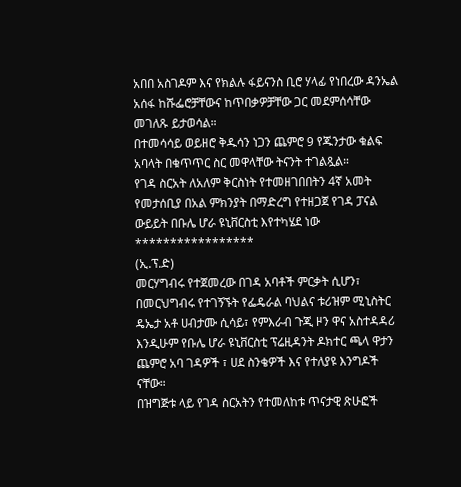አበበ አስገዶም እና የክልሉ ፋይናንስ ቢሮ ሃላፊ የነበረው ዳንኤል አሰፋ ከሹፌሮቻቸውና ከጥበቃዎቻቸው ጋር መደምሰሳቸው መገለጹ ይታወሳል።
በተመሳሳይ ወይዘሮ ቅዱሳን ነጋን ጨምሮ 9 የጁንታው ቁልፍ አባላት በቁጥጥር ስር መዋላቸው ትናንት ተገልጿል።
የገዳ ስርአት ለአለም ቅርስነት የተመዘገበበትን 4ኛ አመት የመታሰቢያ በአል ምክንያት በማድረግ የተዘጋጀ የገዳ ፓናል ውይይት በቡሌ ሆራ ዩኒቨርስቲ እየተካሄደ ነው
*****************
(ኢ.ፕ.ድ)
መርሃግብሩ የተጀመረው በገዳ አባቶች ምርቃት ሲሆን፣ በመርህግብሩ የተገኝኙት የፌዴራል ባህልና ቱሪዝም ሚኒስትር ዴኤታ አቶ ሀብታሙ ሲሳይ፣ የምእራብ ጉጂ ዞን ዋና አስተዳዳሪ እንዲሁም የቡሌ ሆራ ዩኒቨርስቲ ፕሬዚዳንት ዶክተር ጫላ ዋታን ጨምሮ አባ ገዳዎች ፣ ሀደ ስንቄዎች እና የተለያዩ እንግዶች ናቸው።
በዝግጅቱ ላይ የገዳ ስርአትን የተመለከቱ ጥናታዊ ጽሁፎች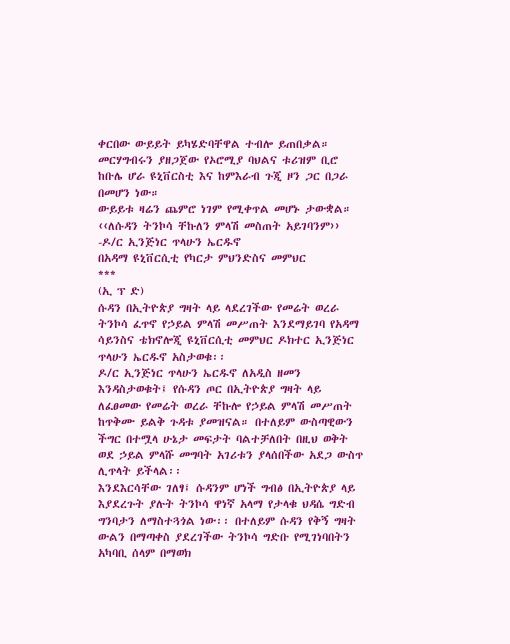ቀርበው ውይይት ይካሄድባቸዋል ተብሎ ይጠበቃል።
መርሃግብሩን ያዘጋጀው የኦሮሚያ ባህልና ቱሪዝም ቢሮ ከቡሌ ሆራ ዩኒቨርስቲ እና ከምእራብ ጉጂ ዞን ጋር በጋራ በመሆን ነው።
ውይይቱ ዛሬን ጨምሮ ነገም የሚቀጥል መሆኑ ታውቋል።
‹‹ለሱዳን ትንኮሳ ቸኩለን ምላሽ መስጠት አይገባንም››
-ዶ/ር ኢንጅነር ጥላሁን ኤርዱኖ
በአዳማ ዩኒቨርሲቲ የካርታ ምህንድስና መምህር
***
(ኢ ፕ ድ)
ሱዳን በኢትዮጵያ ግዛት ላይ ላደረገችው የመሬት ወረራ ትንኮሳ ፈጥኖ የኃይል ምላሽ መሥጠት እንደማይገባ የአዳማ ሳይንስና ቴክኖሎጂ ዩኒቨርሲቲ መምህር ዶክተር ኢንጅነር ጥላሁን ኤርዱኖ አስታወቁ፡፡
ዶ/ር ኢንጅነር ጥላሁን ኤርዱኖ ለአዲስ ዘመን እንዳስታወቁት፤ የሱዳን ጦር በኢትዮጵያ ግዛት ላይ ለፈፀመው የመሬት ወረራ ቸኩሎ የኃይል ምላሽ መሥጠት ከጥቅሙ ይልቅ ጉዳቱ ያመዝናል። በተለይም ውስጣዊውን ችግር በተሟላ ሁኔታ መፍታት ባልተቻለበት በዚህ ወቅት ወደ ኃይል ምላሹ መግባት አገሪቱን ያላሰበችው አደጋ ውስጥ ሊጥላት ይችላል፡፡
እንደእርሳቸው ገለፃ፤ ሱዳንም ሆነች ግብፅ በኢትዮጵያ ላይ እያደረጉት ያሉት ትንኮሳ ዋነኛ አላማ የታላቁ ህዳሴ ግድብ ግንባታን ለማስተጓጎል ነው፡፡ በተለይም ሱዳን የቅኝ ግዛት ውልን በማጣቀስ ያደረገችው ትንኮሳ ግድቡ የሚገነባበትን አካባቢ ሰላም በማወክ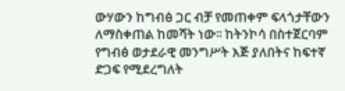ውሃውን ከግብፅ ጋር ብቻ የመጠቀም ፍላጎታቸውን ለማስቀጠል ከመሻት ነው፡፡ ከትንኮሳ በስተጀርባም የግብፅ ወታደራዊ መንግሥት እጅ ያለበትና ከፍተኛ ድጋፍ የሚደረግለት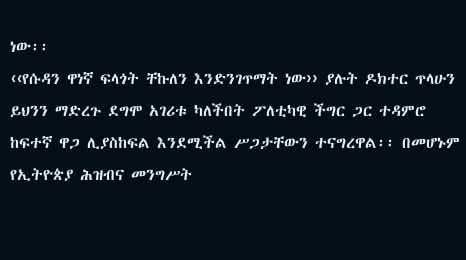ነው፡፡
‹‹የሱዳን ዋነኛ ፍላጎት ቸኩለን እንድንገጥማት ነው›› ያሉት ዶክተር ጥላሁን ይህንን ማድረጉ ደግሞ አገሪቱ ካለችበት ፖለቲካዊ ችግር ጋር ተዳምሮ ከፍተኛ ዋጋ ሊያስከፍል እንደሚችል ሥጋታቸውን ተናግረዋል፡፡ በመሆኑም የኢትዮጵያ ሕዝብና መንግሥት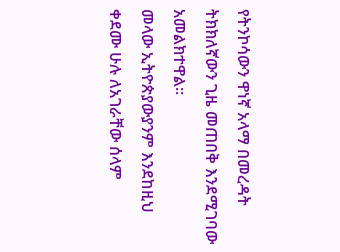የትንኮሳውን ዋነኛ አላማ በመረዳት ትክክለኛውን ጊዜ መጠበቅ እንደሚገባው አመልክተዋል፡፡
መላው ኢትዮጵያውያንም እንደከዚህ ቀደሙ ሁሉ ለአገራቸው ሰላም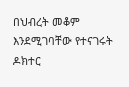በህብረት መቆም እንደሚገባቸው የተናገሩት ዶክተር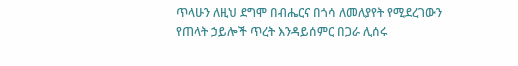ጥላሁን ለዚህ ደግሞ በብሔርና በጎሳ ለመለያየት የሚደረገውን የጠላት ኃይሎች ጥረት እንዳይሰምር በጋራ ሊሰሩ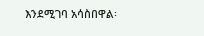እንደሚገባ አሳስበዋል፡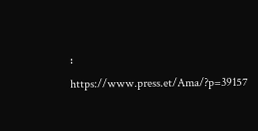፡
https://www.press.et/Ama/?p=39157